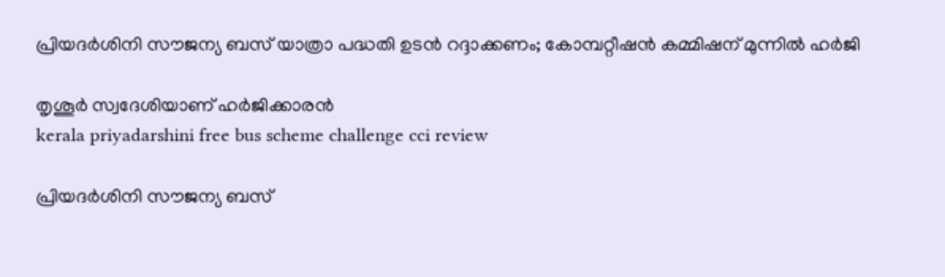പ്രിയദർശിനി സൗജന്യ ബസ് യാത്രാ പദ്ധതി ഉടൻ റദ്ദാക്കണം; കോമ്പറ്റീഷൻ കമ്മിഷന് മുന്നിൽ ഹർജി

തൃശൂർ സ്വദേശിയാണ് ഹർജിക്കാരൻ
kerala priyadarshini free bus scheme challenge cci review

പ്രിയദർശിനി സൗജന്യ ബസ്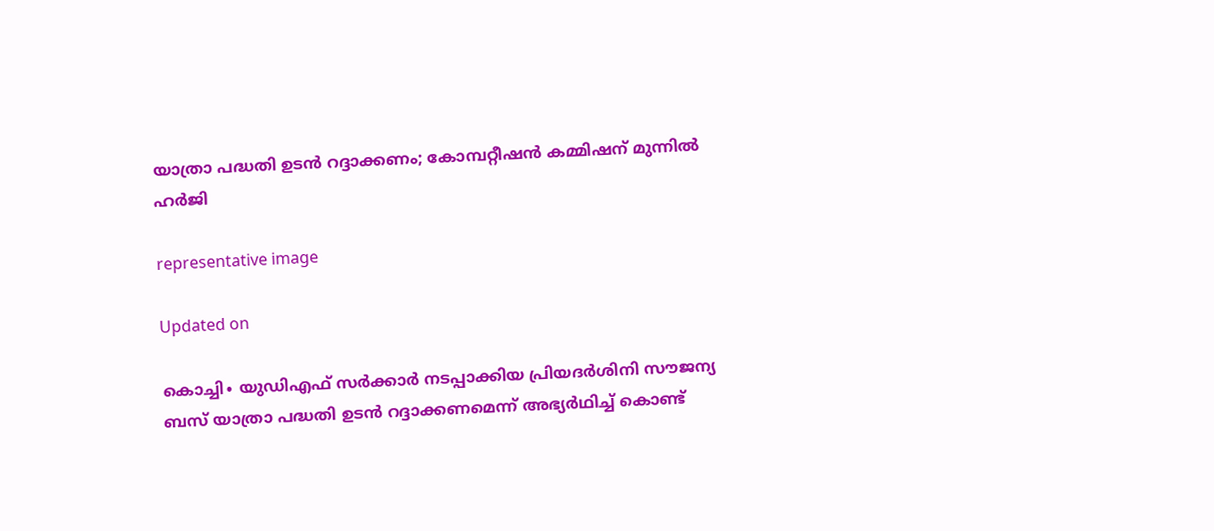യാത്രാ പദ്ധതി ഉടൻ റദ്ദാക്കണം; കോമ്പറ്റീഷൻ കമ്മിഷന് മുന്നിൽ ഹർജി

representative image

Updated on

കൊച്ചി∙ യുഡിഎഫ് സർക്കാർ നടപ്പാക്കിയ പ്രിയദർശിനി സൗജന്യ ബസ് യാത്രാ പദ്ധതി ഉടൻ റദ്ദാക്കണമെന്ന് അഭ്യർഥിച്ച് കൊണ്ട്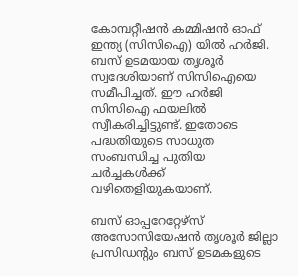കോമ്പറ്റീഷൻ കമ്മിഷൻ ഓഫ് ഇന്ത്യ (സിസിഐ) യിൽ ഹർജി. ബസ് ഉടമയായ തൃശൂർ സ്വദേശിയാണ് സിസിഐയെ സമീപിച്ചത്. ഈ ഹർജി സിസിഐ ഫയലിൽ സ്വീകരിച്ചിട്ടുണ്ട്. ഇതോടെ പദ്ധതിയുടെ സാധുത സംബന്ധിച്ച പുതിയ ചർച്ചകൾക്ക് വഴിതെളിയുകയാണ്.

ബസ് ഓപ്പറേറ്റേഴ്സ് അസോസിയേഷൻ തൃശൂർ ജില്ലാ പ്രസിഡന്‍റും ബസ് ഉടമകളുടെ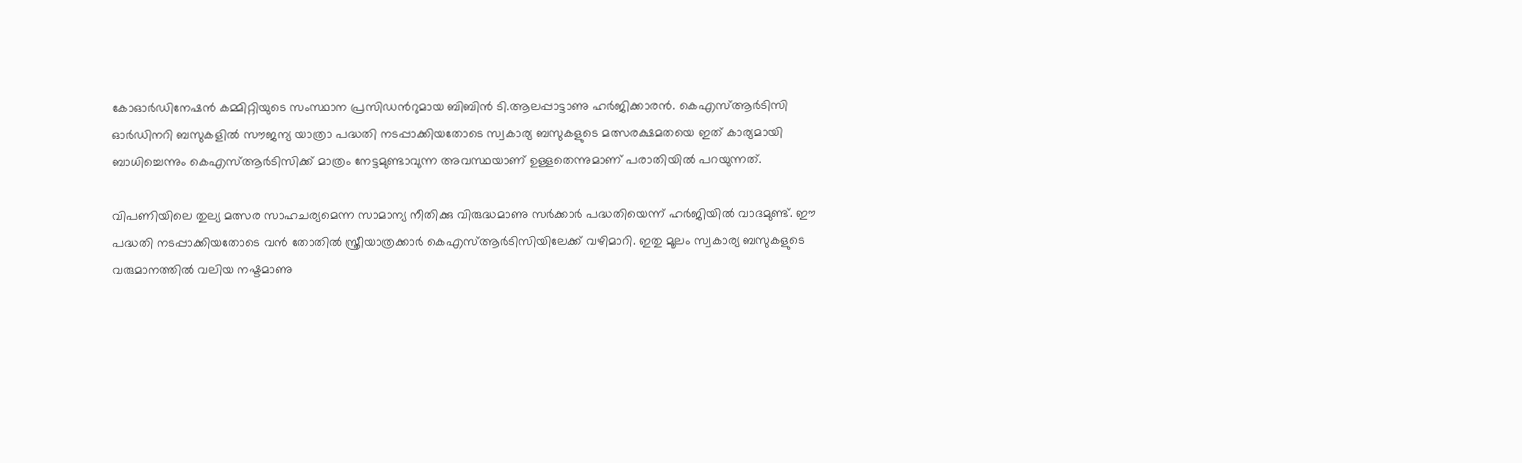കോഓർഡിനേഷൻ കമ്മിറ്റിയുടെ സംസ്ഥാന പ്രസിഡന്‍റുമായ ബിബിൻ ടി.ആലപ്പാട്ടാണു ഹർജിക്കാരൻ‌. കെഎസ്ആർടിസി ഓർഡിനറി ബസുകളിൽ സൗജന്യ യാത്രാ പദ്ധതി നടപ്പാക്കിയതോടെ സ്വകാര്യ ബസുകളുടെ മത്സരക്ഷമതയെ ഇത് കാര്യമായി ബാധിച്ചെന്നും കെഎസ്ആർടിസിക്ക് മാത്രം നേട്ടമുണ്ടാവുന്ന അവസ്ഥയാണ് ഉള്ളതെന്നുമാണ് പരാതിയിൽ പറയുന്നത്.

വിപണിയിലെ തുല്യ മത്സര സാഹചര്യമെന്ന സാമാന്യ നീതിക്കു വിരുദ്ധമാണു സർക്കാർ പദ്ധതിയെന്ന് ഹർജിയിൽ വാദമുണ്ട്. ഈ പദ്ധതി നടപ്പാക്കിയതോടെ വൻ തോതിൽ സ്ത്രീയാത്രക്കാർ കെഎസ്ആർടിസിയിലേക്ക് വഴിമാറി. ഇതു മൂലം സ്വകാര്യ ബസുകളുടെ വരുമാനത്തിൽ വലിയ നഷ്ടമാണു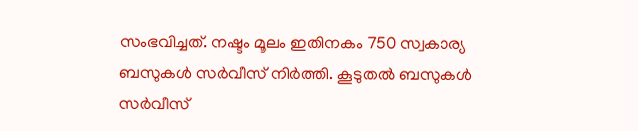സംഭവിച്ചത്. നഷ്ടം മൂലം ഇതിനകം 750 സ്വകാര്യ ബസുകൾ സർവീസ് നിർത്തി. കൂടുതൽ ബസുകൾ സർവീസ്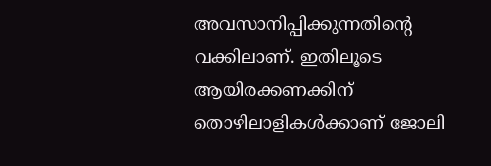അവസാനിപ്പിക്കുന്നതിന്‍റെ വക്കിലാണ്. ഇതിലൂടെ ആയിരക്കണക്കിന് തൊഴിലാളികൾക്കാണ് ജോലി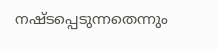നഷ്ടപ്പെടുന്നതെന്നും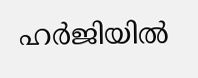ഹർജിയിൽ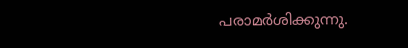പരാമർശിക്കുന്നു.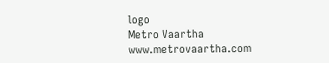logo
Metro Vaartha
www.metrovaartha.com